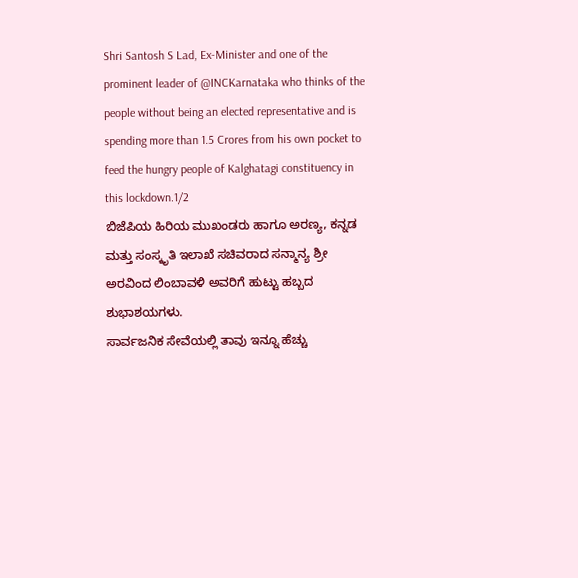Shri Santosh S Lad, Ex-Minister and one of the prominent leader of @INCKarnataka who thinks of the people without being an elected representative and is spending more than 1.5 Crores from his own pocket to feed the hungry people of Kalghatagi constituency in this lockdown.1/2
ಬಿಜೆಪಿಯ ಹಿರಿಯ ಮುಖಂಡರು ಹಾಗೂ ಅರಣ್ಯ, ಕನ್ನಡ ಮತ್ತು ಸಂಸ್ಕೃತಿ ಇಲಾಖೆ ಸಚಿವರಾದ ಸನ್ಮಾನ್ಯ ಶ್ರೀ ಅರವಿಂದ ಲಿಂಬಾವಳಿ ಅವರಿಗೆ ಹುಟ್ಟು ಹಬ್ಬದ ಶುಭಾಶಯಗಳು.
ಸಾರ್ವಜನಿಕ ಸೇವೆಯಲ್ಲಿ ತಾವು ಇನ್ನೂ ಹೆಚ್ಚು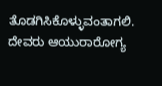ತೊಡಗಿಸಿಕೊಳ್ಳುವಂತಾಗಲಿ. ದೇವರು ಆಯುರಾರೋಗ್ಯ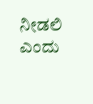ನೀಡಲಿ ಎಂದು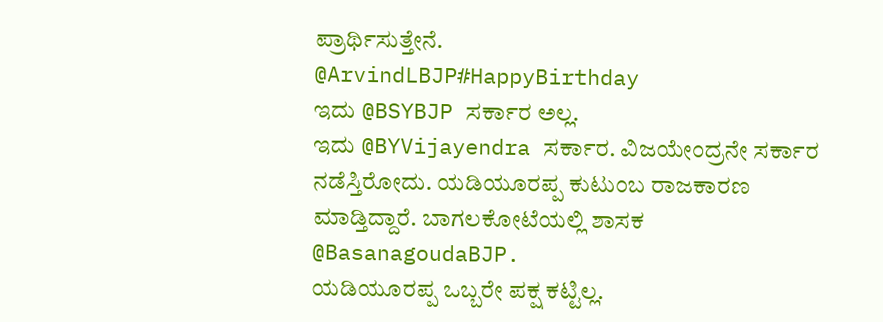ಪ್ರಾರ್ಥಿಸುತ್ತೇನೆ.
@ArvindLBJP#HappyBirthday
ಇದು @BSYBJP ಸರ್ಕಾರ ಅಲ್ಲ.
ಇದು @BYVijayendra ಸರ್ಕಾರ. ವಿಜಯೇಂದ್ರನೇ ಸರ್ಕಾರ ನಡೆಸ್ತಿರೋದು. ಯಡಿಯೂರಪ್ಪ ಕುಟುಂಬ ರಾಜಕಾರಣ ಮಾಡ್ತಿದ್ದಾರೆ. ಬಾಗಲಕೋಟೆಯಲ್ಲಿ ಶಾಸಕ
@BasanagoudaBJP.
ಯಡಿಯೂರಪ್ಪ ಒಬ್ಬರೇ ಪಕ್ಷ ಕಟ್ಟಿಲ್ಲ.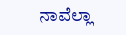ನಾವೆಲ್ಲಾ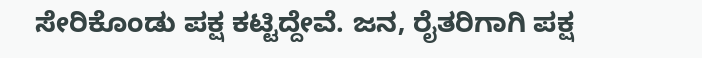ಸೇರಿಕೊಂಡು ಪಕ್ಷ ಕಟ್ಟಿದ್ದೇವೆ. ಜನ, ರೈತರಿಗಾಗಿ ಪಕ್ಷ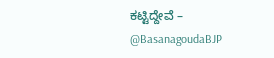ಕಟ್ಟಿದ್ದೇವೆ – @BasanagoudaBJP